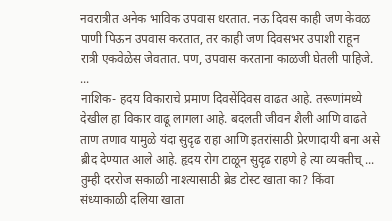नवरात्रीत अनेक भाविक उपवास धरतात. नऊ दिवस काही जण केवळ पाणी पिऊन उपवास करतात, तर काही जण दिवसभर उपाशी राहून रात्री एकवेळेस जेवतात. पण, उपवास करताना काळजी घेतली पाहिजे. ...
नाशिक- हदय विकाराचे प्रमाण दिवसेंदिवस वाढत आहे. तरूणांमध्ये देखील हा विकार वाढू लागला आहे. बदलती जीवन शैली आणि वाढते ताण तणाव यामुळे यंदा सुदृढ राहा आणि इतरांसाठी प्रेरणादायी बना असे ब्रीद देण्यात आले आहे. हृदय रोग टाळून सुदृढ राहणे हे त्या व्यक्तीच् ...
तुम्ही दररोज सकाळी नाश्त्यासाठी ब्रेड टोस्ट खाता का? किंवा संध्याकाळी दलिया खाता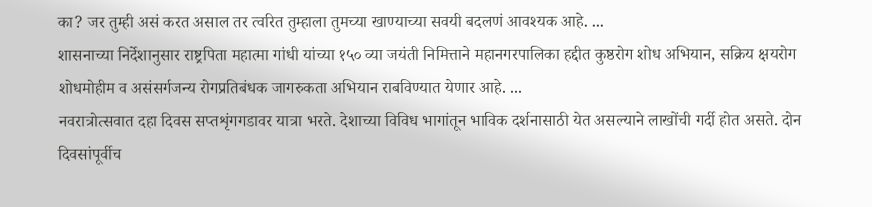का? जर तुम्ही असं करत असाल तर त्वरित तुम्हाला तुमच्या खाण्याच्या सवयी बदलणं आवश्यक आहे. ...
शासनाच्या निर्देशानुसार राष्ट्रपिता महात्मा गांधी यांच्या १५० व्या जयंती निमित्ताने महानगरपालिका हद्दीत कुष्ठरोग शोध अभियान, सक्रिय क्षयरोग शोधमोहीम व असंसर्गजन्य रोगप्रतिबंधक जागरुकता अभियान राबविण्यात येणार आहे. ...
नवरात्रोत्सवात दहा दिवस सप्तशृंगगडावर यात्रा भरते. देशाच्या विविध भागांतून भाविक दर्शनासाठी येत असल्याने लाखोंची गर्दी होत असते. दोन दिवसांपूर्वीच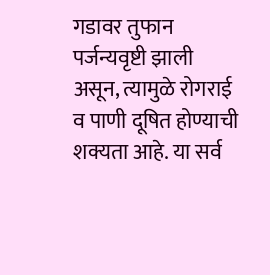गडावर तुफान पर्जन्यवृष्टी झाली असून, त्यामुळे रोगराई व पाणी दूषित होण्याची शक्यता आहे. या सर्व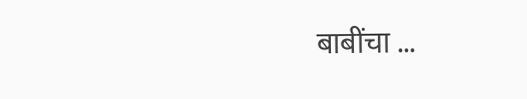बाबींचा ...